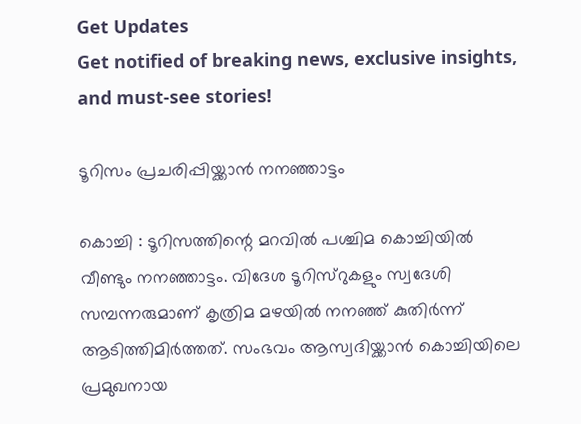Get Updates
Get notified of breaking news, exclusive insights, and must-see stories!

ടൂറിസം പ്രചരിപ്പിയ്ക്കാന്‍ നനഞ്ഞാട്ടം

കൊച്ചി : ടൂറിസത്തിന്റെ മറവില്‍ പശ്ചിമ കൊച്ചിയില്‍ വീണ്ടും നനഞ്ഞാട്ടം. വിദേശ ടൂറിസ്റുകളും സ്വദേശി സമ്പന്നരുമാണ് കൃത്രിമ മഴയില്‍ നനഞ്ഞ് കുതിര്‍ന്ന് ആടിത്തിമിര്‍ത്തത്. സംഭവം ആസ്വദിയ്ക്കാന്‍ കൊച്ചിയിലെ പ്രമുഖനായ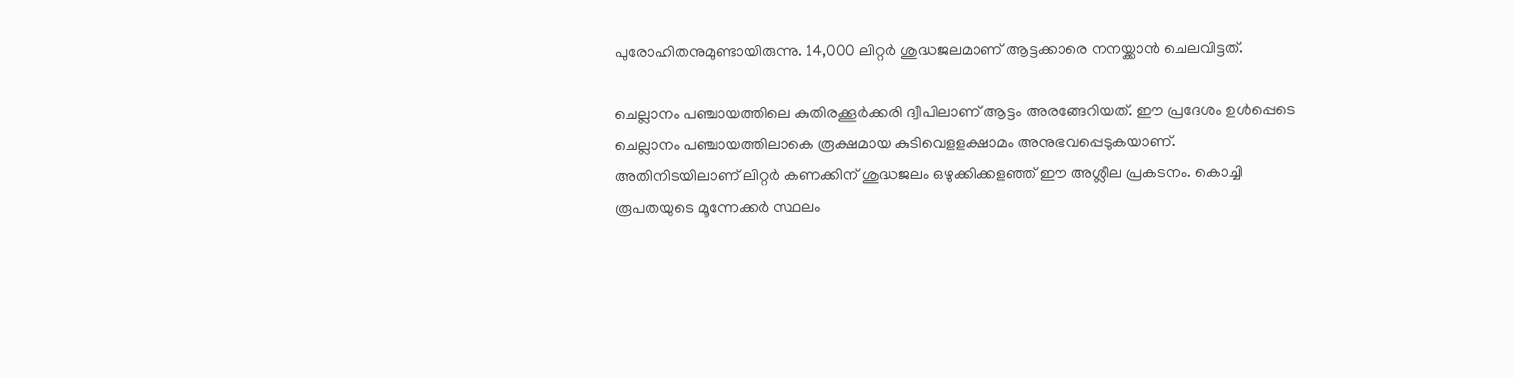പുരോഹിതനുമുണ്ടായിരുന്നു. 14,000 ലിറ്റര്‍ ശുദ്ധജലമാണ് ആട്ടക്കാരെ നനയ്ക്കാന്‍ ചെലവിട്ടത്.

ചെല്ലാനം പഞ്ചായത്തിലെ കുതിരക്കൂര്‍ക്കരി ദ്വീപിലാണ് ആട്ടം അരങ്ങേറിയത്. ഈ പ്രദേശം ഉള്‍പ്പെടെ ചെല്ലാനം പഞ്ചായത്തിലാകെ രൂക്ഷമായ കുടിവെളളക്ഷാമം അനുഭവപ്പെടുകയാണ്. അതിനിടയിലാണ് ലിറ്റര്‍ കണക്കിന് ശുദ്ധജലം ഒഴുക്കിക്കളഞ്ഞ് ഈ അശ്ലീല പ്രകടനം. കൊച്ചി രൂപതയുടെ മൂന്നേക്കര്‍ സ്ഥലം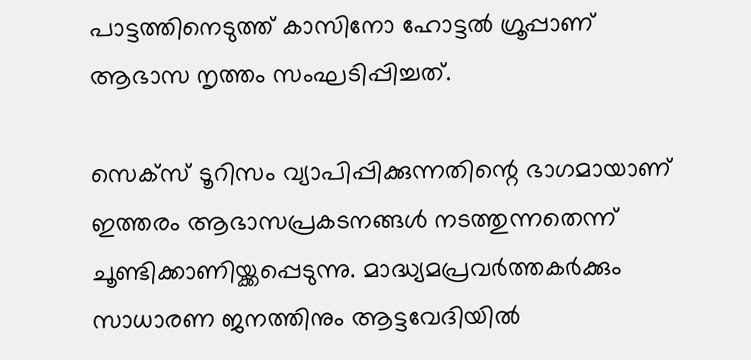പാട്ടത്തിനെടുത്ത് കാസിനോ ഹോട്ടല്‍ ഗ്രൂപ്പാണ് ആഭാസ നൃത്തം സംഘടിപ്പിച്ചത്.

സെക്സ് ടൂറിസം വ്യാപിപ്പിക്കുന്നതിന്റെ ഭാഗമായാണ് ഇത്തരം ആഭാസപ്രകടനങ്ങള്‍ നടത്തുന്നതെന്ന് ചൂണ്ടിക്കാണിയ്ക്കപ്പെടുന്നു. മാദ്ധ്യമപ്രവര്‍ത്തകര്‍ക്കും സാധാരണ ജനത്തിനും ആട്ടവേദിയില്‍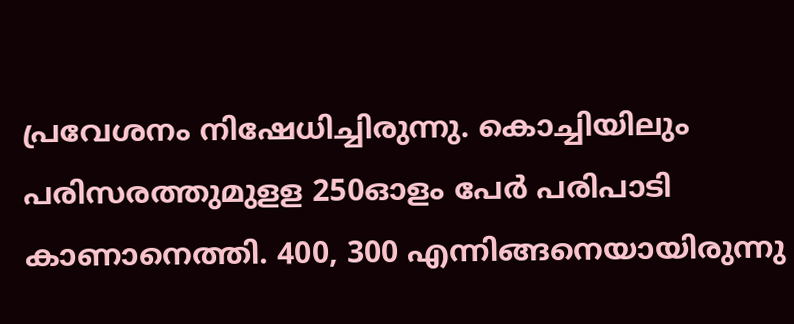പ്രവേശനം നിഷേധിച്ചിരുന്നു. കൊച്ചിയിലും പരിസരത്തുമുളള 250ഓളം പേര്‍ പരിപാടി കാണാനെത്തി. 400, 300 എന്നിങ്ങനെയായിരുന്നു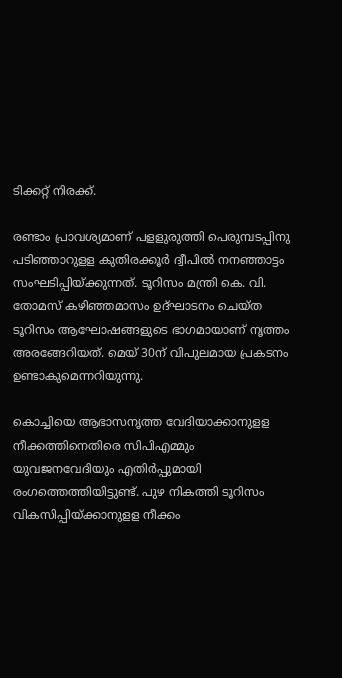ടിക്കറ്റ് നിരക്ക്.

രണ്ടാം പ്രാവശ്യമാണ് പളളുരുത്തി പെരുമ്പടപ്പിനു പടിഞ്ഞാറുളള കുതിരക്കൂര്‍ ദ്വീപില്‍ നനഞ്ഞാട്ടം സംഘടിപ്പിയ്ക്കുന്നത്. ടൂറിസം മന്ത്രി കെ. വി. തോമസ് കഴിഞ്ഞമാസം ഉദ്ഘാടനം ചെയ്ത ടൂറിസം ആഘോഷങ്ങളുടെ ഭാഗമായാണ് നൃത്തം അരങ്ങേറിയത്. മെയ് 30ന് വിപുലമായ പ്രകടനം ഉണ്ടാകുമെന്നറിയുന്നു.

കൊച്ചിയെ ആഭാസനൃത്ത വേദിയാക്കാനുളള നീക്കത്തിനെതിരെ സിപിഎമ്മും യുവജനവേദിയും എതിര്‍പ്പുമായി രംഗത്തെത്തിയിട്ടുണ്ട്. പുഴ നികത്തി ടൂറിസം വികസിപ്പിയ്ക്കാനുളള നീക്കം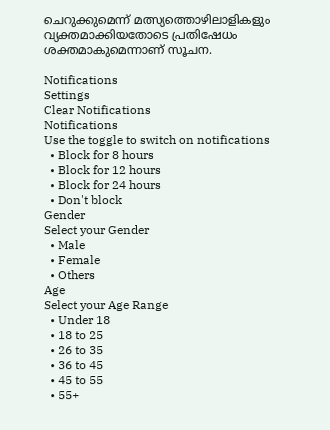ചെറുക്കുമെന്ന് മത്സ്യത്തൊഴിലാളികളും വ്യക്തമാക്കിയതോടെ പ്രതിഷേധം ശക്തമാകുമെന്നാണ് സൂചന.

Notifications
Settings
Clear Notifications
Notifications
Use the toggle to switch on notifications
  • Block for 8 hours
  • Block for 12 hours
  • Block for 24 hours
  • Don't block
Gender
Select your Gender
  • Male
  • Female
  • Others
Age
Select your Age Range
  • Under 18
  • 18 to 25
  • 26 to 35
  • 36 to 45
  • 45 to 55
  • 55+